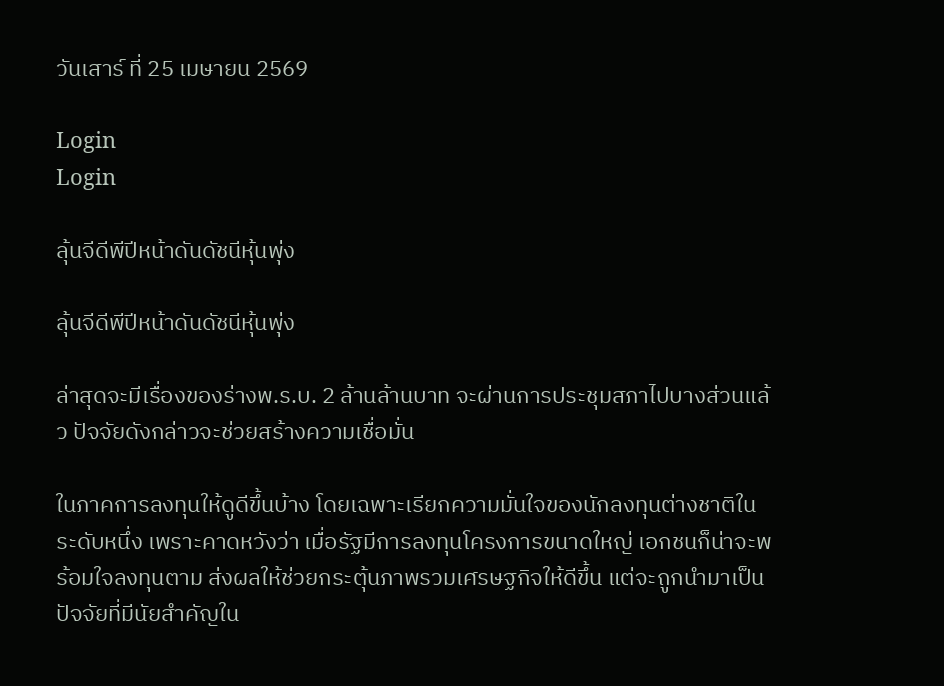วันเสาร์ ที่ 25 เมษายน 2569

Login
Login

ลุ้นจีดีพีปีหน้าดันดัชนีหุ้นพุ่ง

ลุ้นจีดีพีปีหน้าดันดัชนีหุ้นพุ่ง

ล่าสุดจะมีเรื่องของร่างพ.ร.บ. 2 ล้านล้านบาท จะผ่านการประชุมสภาไปบางส่วนแล้ว ปัจจัยดังกล่าวจะช่วยสร้างความเชื่อมั่น

ในภาคการลงทุนให้ดูดีขึ้นบ้าง โดยเฉพาะเรียกความมั่นใจของนักลงทุนต่างชาติในระดับหนึ่ง เพราะคาดหวังว่า เมื่อรัฐมีการลงทุนโครงการขนาดใหญ่ เอกชนก็น่าจะพร้อมใจลงทุนตาม ส่งผลให้ช่วยกระตุ้นภาพรวมเศรษฐกิจให้ดีขึ้น แต่จะถูกนำมาเป็นปัจจัยที่มีนัยสำคัญใน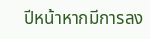ปีหน้าหากมีการลง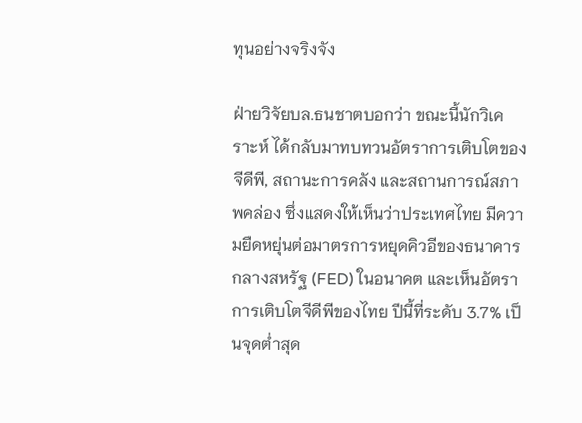ทุนอย่างจริงจัง

ฝ่ายวิจัยบล.ธนชาตบอกว่า ขณะนี้นักวิเคราะห์ ได้กลับมาทบทวนอัตราการเติบโตของจีดีพี, สถานะการคลัง และสถานการณ์สภาพคล่อง ซึ่งแสดงให้เห็นว่าประเทศไทย มีความยืดหยุ่นต่อมาตรการหยุดคิวอีของธนาคารกลางสหรัฐ (FED) ในอนาคต และเห็นอัตราการเติบโตจีดีพีของไทย ปีนี้ที่ระดับ 3.7% เป็นจุดต่ำสุด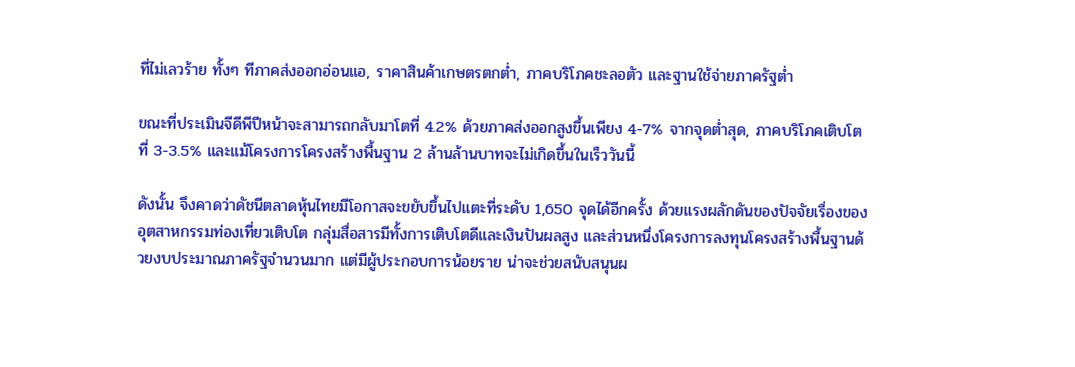ที่ไม่เลวร้าย ทั้งๆ ทีภาคส่งออกอ่อนแอ, ราคาสินค้าเกษตรตกต่ำ, ภาคบริโภคชะลอตัว และฐานใช้จ่ายภาครัฐต่ำ

ขณะที่ประเมินจีดีพีปีหน้าจะสามารถกลับมาโตที่ 4.2% ด้วยภาคส่งออกสูงขึ้นเพียง 4-7% จากจุดต่ำสุด, ภาคบริโภคเติบโตที่ 3-3.5% และแม้โครงการโครงสร้างพื้นฐาน 2 ล้านล้านบาทจะไม่เกิดขึ้นในเร็ววันนี้

ดังนั้น จึงคาดว่าดัชนีตลาดหุ้นไทยมีโอกาสจะขยับขึ้นไปแตะที่ระดับ 1,650 จุดได้อีกครั้ง ด้วยแรงผลักดันของปัจจัยเรื่องของอุตสาหกรรมท่องเที่ยวเติบโต กลุ่มสื่อสารมีทั้งการเติบโตดีและเงินปันผลสูง และส่วนหนึ่งโครงการลงทุนโครงสร้างพื้นฐานด้วยงบประมาณภาครัฐจำนวนมาก แต่มีผู้ประกอบการน้อยราย น่าจะช่วยสนับสนุนผ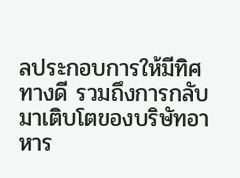ลประกอบการให้มีทิศทางดี รวมถึงการกลับมาเติบโตของบริษัทอาหาร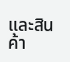และสินค้า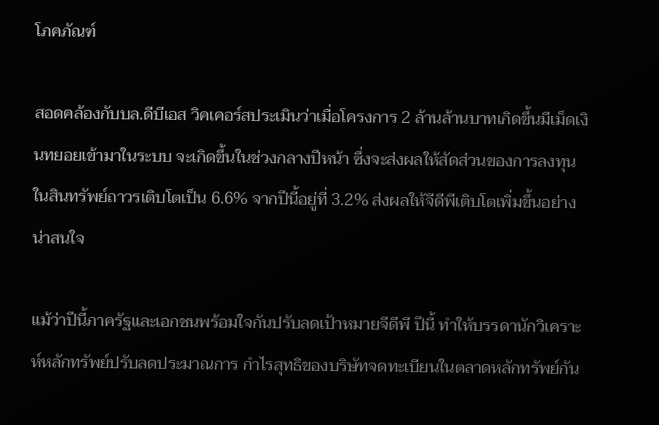โภคภัณฑ์

สอดคล้องกับบล.ดีบีเอส วิคเคอร์สประเมินว่าเมื่อโครงการ 2 ล้านล้านบาทเกิดขึ้นมีเม็ดเงินทยอยเข้ามาในระบบ จะเกิดขึ้นในช่วงกลางปีหน้า ซึ่งจะส่งผลให้สัดส่วนของการลงทุนในสินทรัพย์ถาวรเติบโตเป็น 6.6% จากปีนี้อยู่ที่ 3.2% ส่งผลให้จีดีพีเติบโตเพิ่มขึ้นอย่างน่าสนใจ

แม้ว่าปีนี้ภาครัฐและเอกชนพร้อมใจกันปรับลดเป้าหมายจีดีพี ปีนี้ ทำให้บรรดานักวิเคราะห์หลักทรัพย์ปรับลดประมาณการ กำไรสุทธิของบริษัทจดทะเบียนในตลาดหลักทรัพย์กัน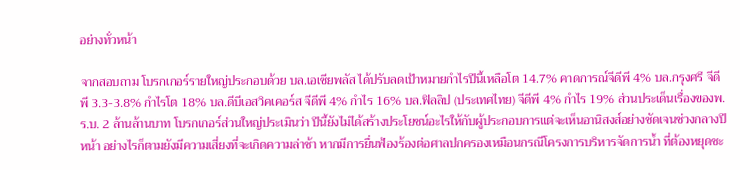อย่างทั่วหน้า

จากสอบถาม โบรกเกอร์รายใหญ่ประกอบด้วย บล.เอเซียพลัส ได้ปรับลดเป้าหมายกำไรปีนี้เหลือโต 14.7% คาดการณ์จีดีพี 4% บล.กรุงศรี จีดีพี 3.3-3.8% กำไรโต 18% บล.ดีบีเอสวิคเคอร์ส จีดีพี 4% กำไร 16% บล.ฟิลลิป (ประเทศไทย) จีดีพี 4% กำไร 19% ส่วนประเด็นเรื่องของพ.ร.บ. 2 ล้านล้านบาท โบรกเกอร์ส่วนใหญ่ประเมินว่า ปีนี้ยังไม่ได้สร้างประโยชน์อะไรให้กับผู้ประกอบการแต่จะเห็นอานิสงส์อย่างชัดเจนช่วงกลางปีหน้า อย่างไรก็ตามยังมีความเสี่ยงที่จะเกิดความล่าช้า หากมีการยื่นฟ้องร้องต่อศาลปกครองเหมือนกรณีโครงการบริหารจัดการน้ำ ที่ต้องหยุดชะ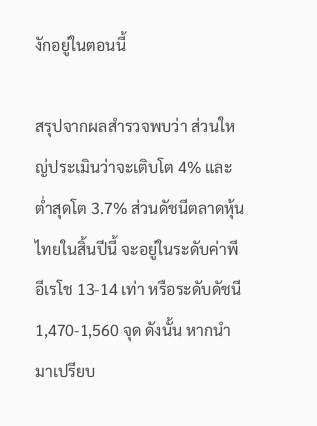งักอยู่ในตอนนี้

สรุปจากผลสำรวจพบว่า ส่วนใหญ่ประเมินว่าจะเติบโต 4% และต่ำสุดโต 3.7% ส่วนดัชนีตลาดหุ้นไทยในสิ้นปีนี้ จะอยู่ในระดับค่าพีอีเรโช 13-14 เท่า หรือระดับดัชนี 1,470-1,560 จุด ดังนั้น หากนำมาเปรียบ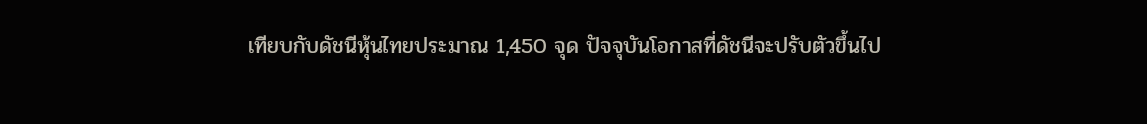เทียบกับดัชนีหุ้นไทยประมาณ 1,450 จุด ปัจจุบันโอกาสที่ดัชนีจะปรับตัวขึ้นไป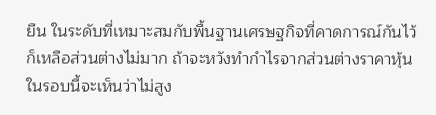ยืน ในระดับที่เหมาะสมกับพื้นฐานเศรษฐกิจที่คาดการณ์กันไว้ ก็เหลือส่วนต่างไม่มาก ถ้าจะหวังทำกำไรจากส่วนต่างราคาหุ้นในรอบนี้จะเห็นว่าไม่สูง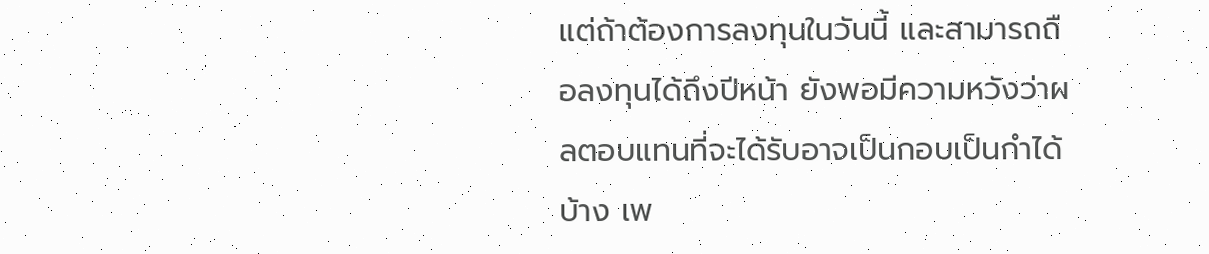แต่ถ้าต้องการลงทุนในวันนี้ และสามารถถือลงทุนได้ถึงปีหน้า ยังพอมีความหวังว่าผลตอบแทนที่จะได้รับอาจเป็นกอบเป็นกำได้บ้าง เพ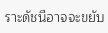ราะดัชนีอาจจะขยับ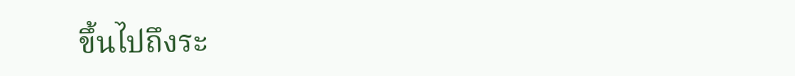ขึ้นไปถึงระ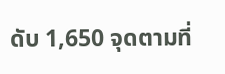ดับ 1,650 จุดตามที่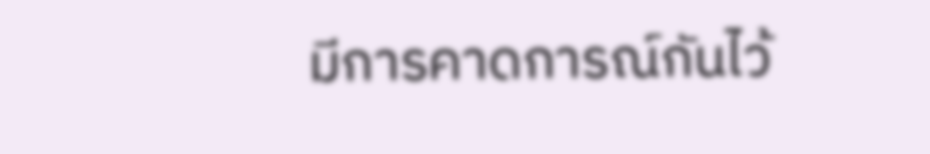มีการคาดการณ์กันไว้